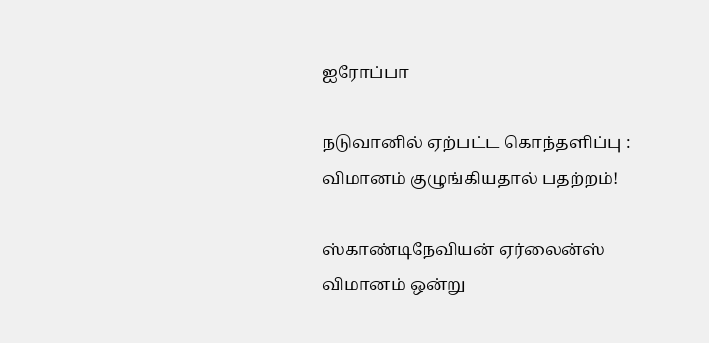ஐரோப்பா

நடுவானில் ஏற்பட்ட கொந்தளிப்பு : விமானம் குழுங்கியதால் பதற்றம்!

ஸ்காண்டிநேவியன் ஏர்லைன்ஸ் விமானம் ஒன்று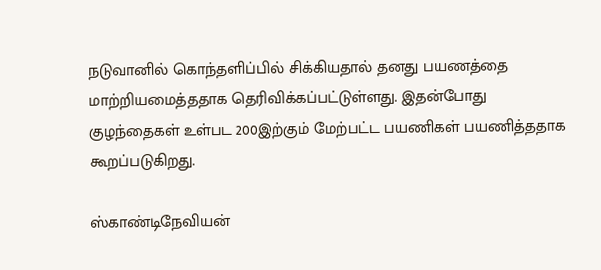நடுவானில் கொந்தளிப்பில் சிக்கியதால் தனது பயணத்தை மாற்றியமைத்ததாக தெரிவிக்கப்பட்டுள்ளது. இதன்போது குழந்தைகள் உள்பட 200இற்கும் மேற்பட்ட பயணிகள் பயணித்ததாக கூறப்படுகிறது.

ஸ்காண்டிநேவியன்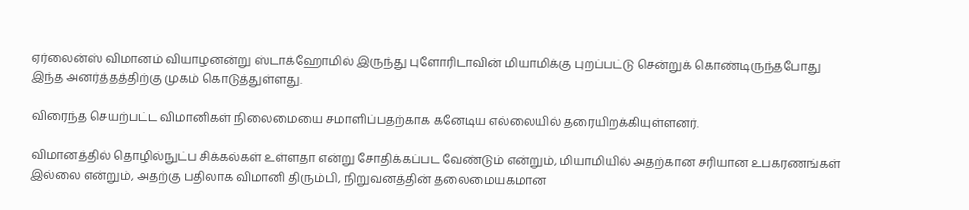ஏர்லைன்ஸ் விமானம் வியாழனன்று ஸ்டாக்ஹோமில் இருந்து புளோரிடாவின் மியாமிக்கு புறப்பட்டு சென்றுக் கொண்டிருந்தபோது இந்த அனர்த்தத்திற்கு முகம் கொடுத்துள்ளது.

விரைந்த செயற்பட்ட விமானிகள் நிலைமையை சமாளிப்பதற்காக கனேடிய எல்லையில் தரையிறக்கியுள்ளனர்.

விமானத்தில் தொழில்நுட்ப சிக்கல்கள் உள்ளதா என்று சோதிக்கப்பட வேண்டும் என்றும், மியாமியில் அதற்கான சரியான உபகரணங்கள் இல்லை என்றும், அதற்கு பதிலாக விமானி திரும்பி, நிறுவனத்தின் தலைமையகமான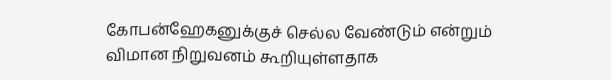கோபன்ஹேகனுக்குச் செல்ல வேண்டும் என்றும் விமான நிறுவனம் கூறியுள்ளதாக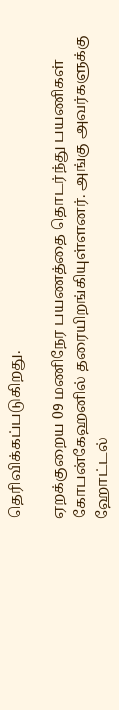தெரிவிக்கப்படுகிறது.

ஏறக்குறைய 09 மணிநேர பயணத்தை தொடர்ந்து பயணிகள் கோபன்கேஹனில் தரையிறங்கியுள்ளனர். அங்கு அவர்களுக்கு ஹோட்டல்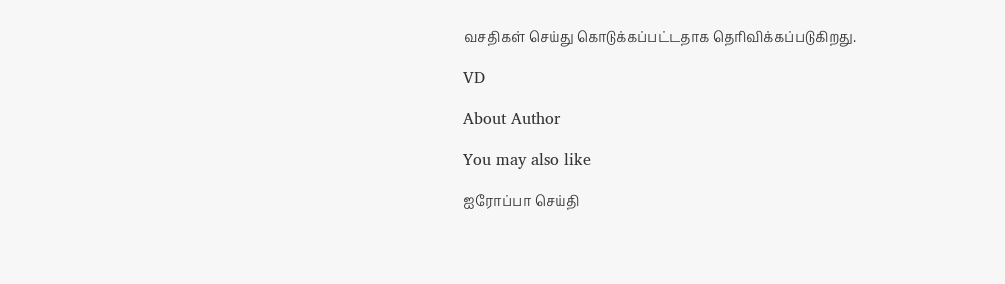வசதிகள் செய்து கொடுக்கப்பட்டதாக தெரிவிக்கப்படுகிறது.

VD

About Author

You may also like

ஐரோப்பா செய்தி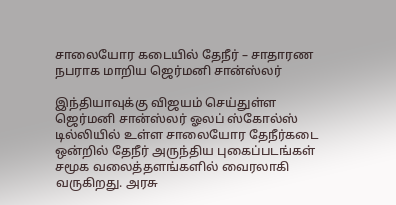சாலையோர கடையில் தேநீர் – சாதாரண நபராக மாறிய ஜெர்மனி சான்ஸ்லர்

இந்தியாவுக்கு விஜயம் செய்துள்ள ஜெர்மனி சான்ஸ்லர் ஓலப் ஸ்கோல்ஸ் டில்லியில் உள்ள சாலையோர தேநீர்கடை ஒன்றில் தேநீர் அருந்திய புகைப்படங்கள் சமூக வலைத்தளங்களில் வைரலாகி வருகிறது. அரசு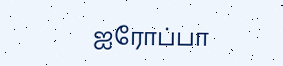ஐரோப்பா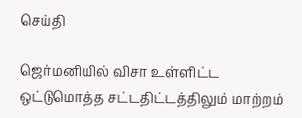செய்தி

ஜெர்மனியில் விசா உள்ளிட்ட ஒட்டுமொத்த சட்டதிட்டத்திலும் மாற்றம்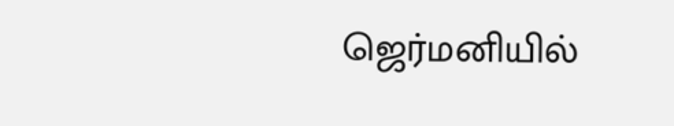ஜெர்மனியில்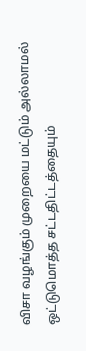விசா வழங்கும் முறையை மட்டும் அல்லாமல் ஒட்டுமொத்த சட்டதிட்டத்தையும்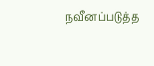நவீனப்படுத்த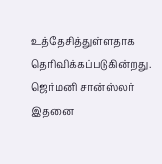உத்தேசித்துள்ளதாக தெரிவிக்கப்படுகின்றது. ஜெர்மனி சான்ஸ்லர் இதனை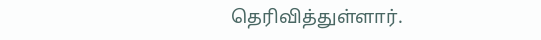தெரிவித்துள்ளார்.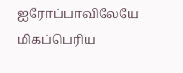ஐரோப்பாவிலேயே மிகப்பெரிய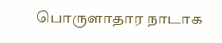பொருளாதார நாடாக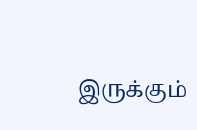இருக்கும்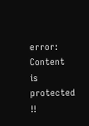error: Content is protected !!